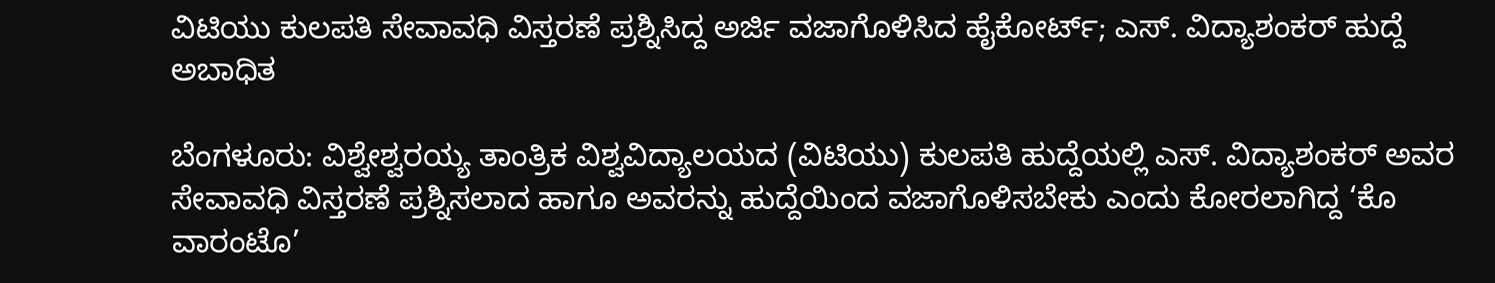ವಿಟಿಯು ಕುಲಪತಿ ಸೇವಾವಧಿ ವಿಸ್ತರಣೆ ಪ್ರಶ್ನಿಸಿದ್ದ ಅರ್ಜಿ ವಜಾಗೊಳಿಸಿದ ಹೈಕೋರ್ಟ್; ಎಸ್. ವಿದ್ಯಾಶಂಕರ್ ಹುದ್ದೆ ಅಬಾಧಿತ

ಬೆಂಗಳೂರು: ವಿಶ್ವೇಶ್ವರಯ್ಯ ತಾಂತ್ರಿಕ ವಿಶ್ವವಿದ್ಯಾಲಯದ (ವಿಟಿ‍ಯು) ಕುಲಪತಿ ಹುದ್ದೆಯಲ್ಲಿ ಎಸ್. ವಿದ್ಯಾಶಂಕರ್ ಅವರ ಸೇವಾವಧಿ ವಿಸ್ತರಣೆ ಪ್ರಶ್ನಿಸಲಾದ ಹಾಗೂ ಅವರನ್ನು ಹುದ್ದೆಯಿಂದ ವಜಾಗೊಳಿಸಬೇಕು ಎಂದು ಕೋರಲಾಗಿದ್ದ ‘ಕೊ ವಾರಂಟೊ’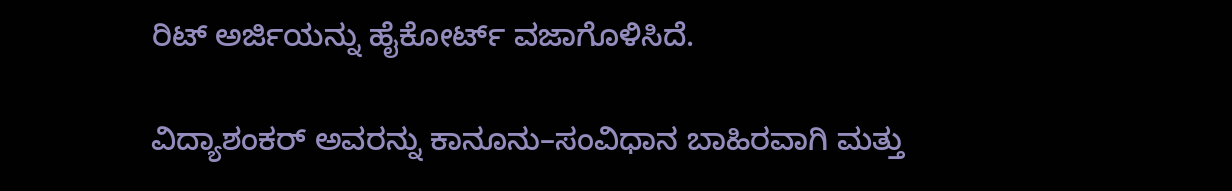ರಿಟ್‌ ಅರ್ಜಿಯನ್ನು ಹೈಕೋರ್ಟ್ ವಜಾಗೊಳಿಸಿದೆ.

ವಿದ್ಯಾಶಂಕರ್ ಅವರನ್ನು ಕಾನೂನು–ಸಂವಿಧಾನ ಬಾಹಿರವಾಗಿ ಮತ್ತು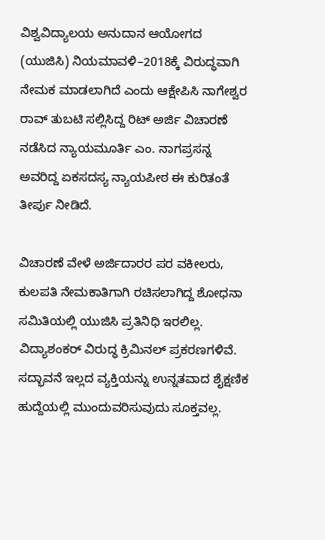ವಿಶ್ವವಿದ್ಯಾಲಯ ಅನುದಾನ ಆಯೋಗದ (ಯುಜಿಸಿ) ನಿಯಮಾವಳಿ–2018ಕ್ಕೆ ವಿರುದ್ಧವಾಗಿ ನೇಮಕ ಮಾಡಲಾಗಿದೆ ಎಂದು ಆಕ್ಷೇಪಿಸಿ ನಾಗೇಶ್ವರ ರಾವ್ ತುಬಟಿ ಸಲ್ಲಿಸಿದ್ದ ರಿಟ್‌ ಅರ್ಜಿ ವಿಚಾರಣೆ ನಡೆಸಿದ ನ್ಯಾಯಮೂರ್ತಿ ಎಂ. ನಾಗಪ್ರಸನ್ನ ಅವರಿದ್ದ ಏಕಸದಸ್ಯ ನ್ಯಾಯಪೀಠ ಈ ಕುರಿತಂತೆ ತೀರ್ಪು ನೀಡಿದೆ.

ವಿಚಾರಣೆ ವೇಳೆ ಅರ್ಜಿದಾರರ ಪರ ವಕೀಲರು, ಕುಲಪತಿ ನೇಮಕಾತಿಗಾಗಿ ರಚಿಸಲಾಗಿದ್ದ ಶೋಧನಾ ಸಮಿತಿಯಲ್ಲಿ ಯುಜಿಸಿ ಪ್ರತಿನಿಧಿ ಇರಲಿಲ್ಲ. ವಿದ್ಯಾಶಂಕರ್ ವಿರುದ್ಧ ಕ್ರಿಮಿನಲ್ ಪ್ರಕರಣಗಳಿವೆ. ಸದ್ಭಾವನೆ ಇಲ್ಲದ ವ್ಯಕ್ತಿಯನ್ನು ಉನ್ನತವಾದ ಶೈಕ್ಷಣಿಕ ಹುದ್ದೆಯಲ್ಲಿ ಮುಂದುವರಿಸುವುದು ಸೂಕ್ತವಲ್ಲ.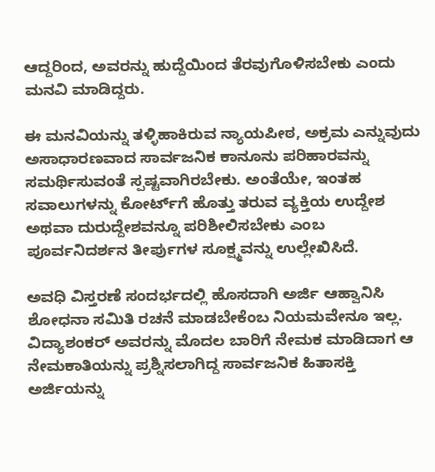ಆದ್ದರಿಂದ, ಅವರನ್ನು ಹುದ್ದೆಯಿಂದ ತೆರವುಗೊಳಿಸಬೇಕು ಎಂದು ಮನವಿ ಮಾಡಿದ್ದರು.

ಈ ಮನವಿಯನ್ನು ತಳ್ಳಿಹಾಕಿರುವ ನ್ಯಾಯಪೀಠ, ಅಕ್ರಮ ಎನ್ನುವುದು ಅಸಾಧಾರಣವಾದ ಸಾರ್ವಜನಿಕ ಕಾನೂನು ಪರಿಹಾರವನ್ನು ಸಮರ್ಥಿಸುವಂತೆ ಸ್ಪಷ್ಟವಾಗಿರಬೇಕು. ಅಂತೆಯೇ, ಇಂತಹ ಸವಾಲುಗಳನ್ನು ಕೋರ್ಟ್‌ಗೆ ಹೊತ್ತು ತರುವ ವ್ಯಕ್ತಿಯ ಉದ್ದೇಶ ಅಥವಾ ದುರುದ್ದೇಶವನ್ನೂ ಪರಿಶೀಲಿಸಬೇಕು ಎಂಬ ಪೂರ್ವನಿದರ್ಶನ ತೀರ್ಪುಗಳ ಸೂಕ್ಷ್ಮವನ್ನು ಉಲ್ಲೇಖಿಸಿದೆ.

ಅವಧಿ ವಿಸ್ತರಣೆ ಸಂದರ್ಭದಲ್ಲಿ ಹೊಸದಾಗಿ ಅರ್ಜಿ ಆಹ್ವಾನಿಸಿ ಶೋಧನಾ ಸಮಿತಿ ರಚನೆ ಮಾಡಬೇಕೆಂಬ ನಿಯಮವೇನೂ ಇ‌ಲ್ಲ. ವಿದ್ಯಾಶಂಕರ್‌ ಅವರನ್ನು ಮೊದಲ ಬಾರಿಗೆ ನೇಮಕ ಮಾಡಿದಾಗ ಆ ನೇಮಕಾತಿಯನ್ನು ಪ್ರಶ್ನಿಸಲಾಗಿದ್ದ ಸಾರ್ವಜನಿಕ ಹಿತಾಸಕ್ತಿ ಅರ್ಜಿಯನ್ನು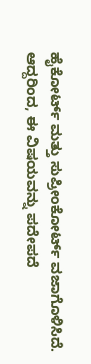ಹೈಕೋರ್ಟ್‌ ಮತ್ತು ಸುಪ್ರೀಂಕೋರ್ಟ್‌ ವಜಾಗೊಳಿಸಿದೆ. ಆದ್ದರಿಂದ, ಈ ವಿಷಯವನ್ನು ಪದೇಪದೆ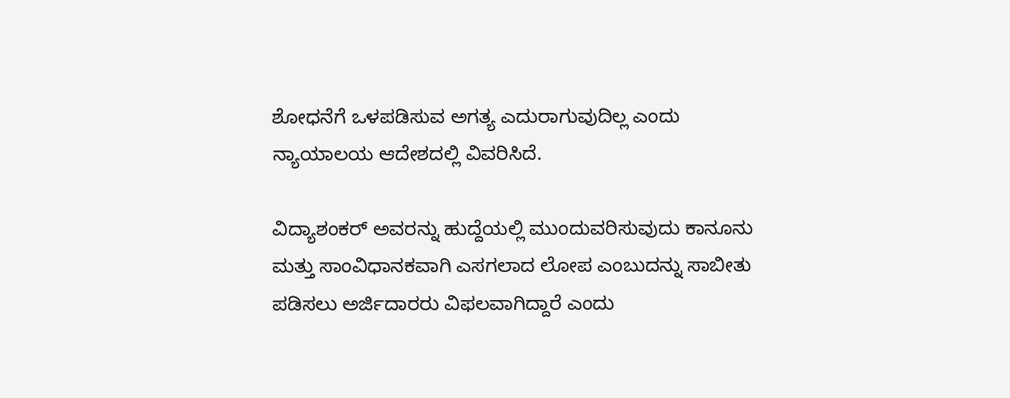ಶೋಧನೆಗೆ ಒಳಪಡಿಸುವ ಅಗತ್ಯ ಎದುರಾಗುವುದಿಲ್ಲ ಎಂದು ನ್ಯಾಯಾಲಯ ಆದೇಶದಲ್ಲಿ ವಿವರಿಸಿದೆ.

ವಿದ್ಯಾಶಂಕರ್‌ ಅವರನ್ನು ಹುದ್ದೆಯಲ್ಲಿ ಮುಂದುವರಿಸುವುದು ಕಾನೂನು ಮತ್ತು ಸಾಂವಿಧಾನಕವಾಗಿ ಎಸಗಲಾದ ಲೋಪ ಎಂಬುದನ್ನು ಸಾಬೀತು ಪಡಿಸಲು ಅರ್ಜಿದಾರರು ವಿಫಲವಾಗಿದ್ದಾರೆ ಎಂದು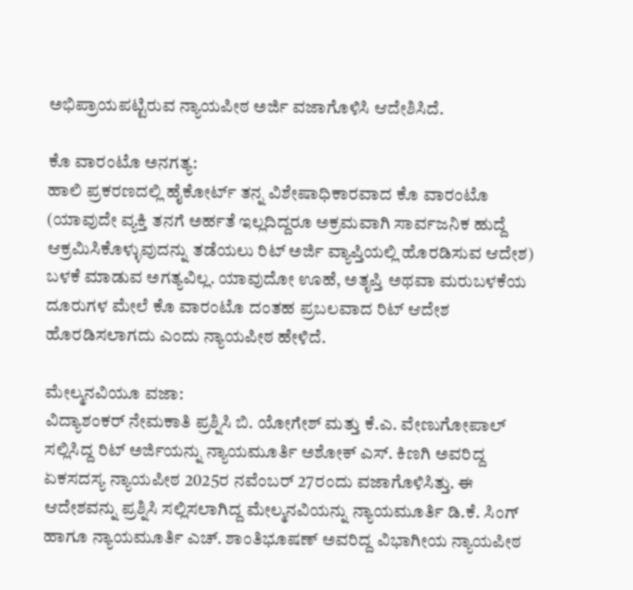ಅಭಿಪ್ರಾಯಪಟ್ಟಿರುವ ನ್ಯಾಯಪೀಠ ಅರ್ಜಿ ವಜಾಗೊಳಿಸಿ ಆದೇಶಿಸಿದೆ.

ಕೊ ವಾರಂಟೊ ಅನಗತ್ಯ:
ಹಾಲಿ ಪ್ರಕರಣದಲ್ಲಿ ಹೈಕೋರ್ಟ್‌ ತನ್ನ ವಿಶೇಷಾಧಿಕಾರವಾದ ಕೊ ವಾರಂಟೊ (ಯಾವುದೇ ವ್ಯಕ್ತಿ ತನಗೆ ಅರ್ಹತೆ ಇಲ್ಲದಿದ್ದರೂ ಅಕ್ರಮವಾಗಿ ಸಾರ್ವಜನಿಕ ಹುದ್ದೆ ಆಕ್ರಮಿಸಿಕೊಳ್ಳುವುದನ್ನು ತಡೆಯಲು ರಿಟ್‌ ಅರ್ಜಿ ವ್ಯಾಪ್ತಿಯಲ್ಲಿ ಹೊರಡಿಸುವ ಆದೇಶ) ಬಳಕೆ ಮಾಡುವ ಅಗತ್ಯವಿಲ್ಲ. ಯಾವುದೋ ಊಹೆ, ಅತೃಪ್ತಿ ಅಥವಾ ಮರುಬಳಕೆಯ ದೂರುಗಳ ಮೇಲೆ ಕೊ ವಾರಂಟೊ ದಂತಹ ಪ್ರಬಲವಾದ ರಿಟ್ ಆದೇಶ ಹೊರಡಿಸಲಾಗದು ಎಂದು ನ್ಯಾಯಪೀಠ ಹೇಳಿದೆ.

ಮೇಲ್ಮನವಿಯೂ ವಜಾ:
ವಿದ್ಯಾಶಂಕರ್ ನೇಮಕಾತಿ ಪ್ರಶ್ನಿಸಿ ಬಿ. ಯೋಗೇಶ್‌ ಮತ್ತು ಕೆ.ಎ. ವೇಣುಗೋಪಾಲ್ ಸಲ್ಲಿಸಿದ್ದ ರಿಟ್‌ ಅರ್ಜಿಯನ್ನು ನ್ಯಾಯಮೂರ್ತಿ ಅಶೋಕ್ ಎಸ್‌. ಕಿಣಗಿ ಅವರಿದ್ದ ಏಕಸದಸ್ಯ ನ್ಯಾಯಪೀಠ 2025ರ ನವೆಂಬರ್ 27ರಂದು ವಜಾಗೊಳಿಸಿತ್ತು. ಈ ಆದೇಶವನ್ನು ಪ್ರಶ್ನಿಸಿ ಸಲ್ಲಿಸಲಾಗಿದ್ದ ಮೇಲ್ಮನವಿಯನ್ನು ನ್ಯಾಯಮೂರ್ತಿ ಡಿ.ಕೆ. ಸಿಂಗ್‌ ಹಾಗೂ ನ್ಯಾಯಮೂರ್ತಿ ಎಚ್‌. ಶಾಂತಿಭೂಷಣ್‌ ಅವರಿದ್ದ ವಿಭಾಗೀಯ ನ್ಯಾಯಪೀಠ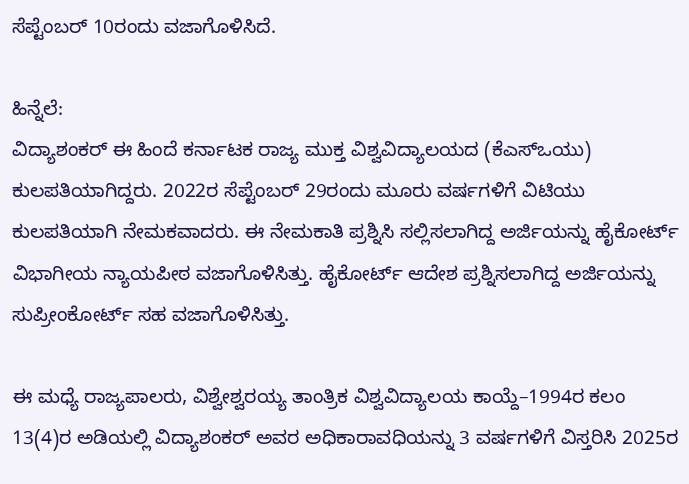ಸೆಪ್ಟೆಂಬರ್ 10ರಂದು ವಜಾಗೊಳಿಸಿದೆ.

ಹಿನ್ನೆಲೆ:
ವಿದ್ಯಾಶಂಕರ್ ಈ ಹಿಂದೆ ಕರ್ನಾಟಕ ರಾಜ್ಯ ಮುಕ್ತ ವಿಶ್ವವಿದ್ಯಾಲಯದ (ಕೆಎಸ್ಒಯು) ಕುಲಪತಿಯಾಗಿದ್ದರು. 2022ರ ಸೆಪ್ಟೆಂಬರ್ 29ರಂದು ಮೂರು ವರ್ಷಗಳಿಗೆ ವಿಟಿ‍ಯು ಕುಲಪತಿಯಾಗಿ ನೇಮಕವಾದರು. ಈ ನೇಮಕಾತಿ ಪ್ರಶ್ನಿಸಿ ಸಲ್ಲಿಸಲಾಗಿದ್ದ ಅರ್ಜಿಯನ್ನು ಹೈಕೋರ್ಟ್ ವಿಭಾಗೀಯ ನ್ಯಾಯಪೀಠ ವಜಾಗೊಳಿಸಿತ್ತು. ಹೈಕೋರ್ಟ್ ಆದೇಶ ಪ್ರಶ್ನಿಸಲಾಗಿದ್ದ ಅರ್ಜಿಯನ್ನು ಸುಪ್ರೀಂಕೋರ್ಟ್ ಸಹ ವಜಾಗೊಳಿಸಿತ್ತು.

ಈ ಮಧ್ಯೆ ರಾಜ್ಯಪಾಲರು, ವಿಶ್ವೇಶ್ವರಯ್ಯ ತಾಂತ್ರಿಕ ವಿಶ್ವವಿದ್ಯಾಲಯ ಕಾಯ್ದೆ–1994ರ ಕಲಂ 13(4)ರ ಅಡಿಯಲ್ಲಿ ವಿದ್ಯಾಶಂಕರ್ ಅವರ ಅಧಿಕಾರಾವಧಿಯನ್ನು 3 ವರ್ಷಗಳಿಗೆ ವಿಸ್ತರಿಸಿ 2025ರ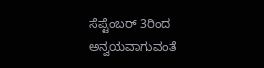ಸೆಪ್ಟೆಂಬರ್ 3ರಿಂದ ಅನ್ವಯವಾಗುವಂತೆ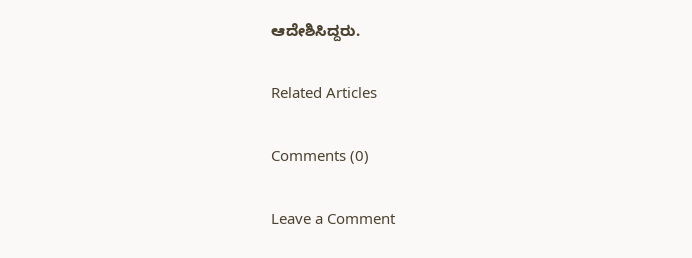ಆದೇಶಿಸಿದ್ದರು.

Related Articles

Comments (0)

Leave a Comment